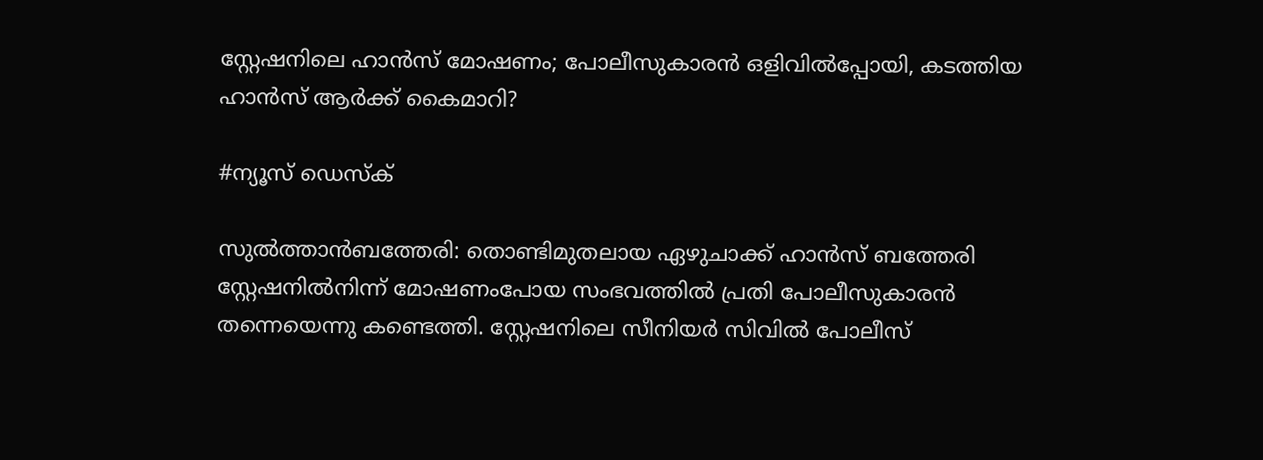സ്റ്റേഷനിലെ ഹാൻസ് മോഷണം; പോലീസുകാരൻ ഒളിവിൽപ്പോയി, കടത്തിയ ഹാൻസ് ആർക്ക് കൈമാറി?

#ന്യൂസ് ഡെസ്ക്

സുൽത്താൻബത്തേരി: തൊണ്ടിമുതലായ ഏഴുചാക്ക് ഹാൻസ് ബത്തേരി സ്റ്റേഷനിൽനിന്ന് മോഷണംപോയ സംഭവത്തിൽ പ്രതി പോലീസുകാരൻ തന്നെയെന്നു കണ്ടെത്തി. സ്റ്റേഷനിലെ സീനിയർ സിവിൽ പോലീസ്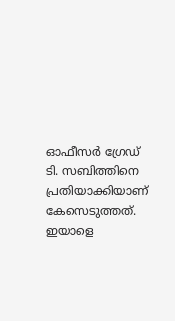ഓഫീസർ ഗ്രേഡ് ടി. സബിത്തിനെ പ്രതിയാക്കിയാണ് കേസെടുത്തത്. ഇയാളെ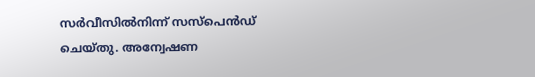സർവീസിൽനിന്ന് സസ്‌പെൻഡ് ചെയ്തു. അന്വേഷണ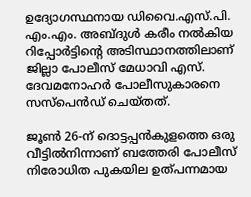ഉദ്യോഗസ്ഥനായ ഡിവൈ.എസ്.പി. എം.എം. അബ്ദുൾ കരീം നൽകിയ റിപ്പോർട്ടിന്റെ അടിസ്ഥാനത്തിലാണ് ജില്ലാ പോലീസ് മേധാവി എസ്. ദേവമനോഹർ പോലീസുകാരനെ സസ്‌പെൻഡ് ചെയ്തത്.

ജൂൺ 26-ന് ദൊട്ടപ്പൻകുളത്തെ ഒരു വീട്ടിൽനിന്നാണ് ബത്തേരി പോലീസ് നിരോധിത പുകയില ഉത്പന്നമായ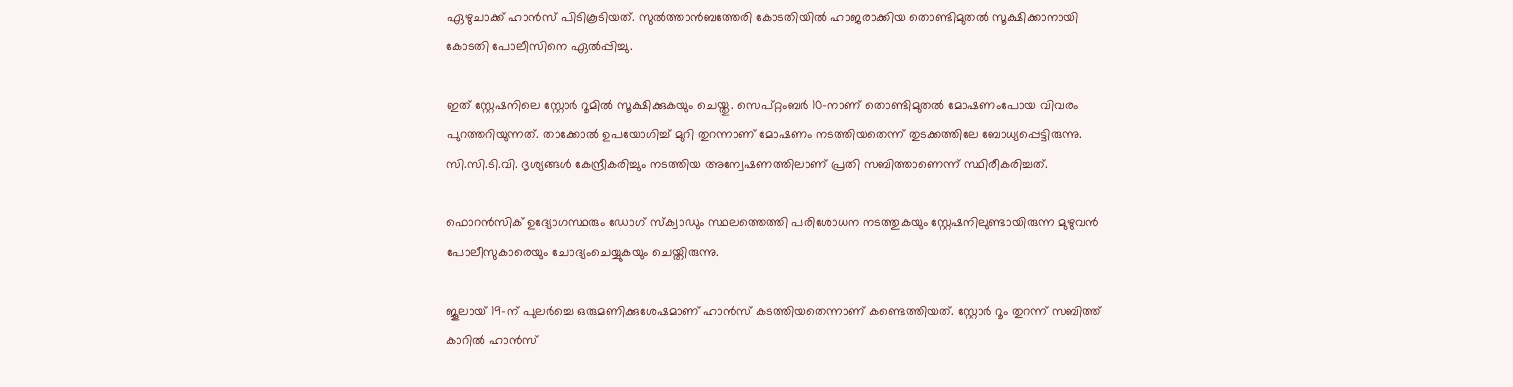ഏഴുചാക്ക് ഹാൻസ് പിടികൂടിയത്. സുൽത്താൻബത്തേരി കോടതിയിൽ ഹാജരാക്കിയ തൊണ്ടിമുതൽ സൂക്ഷിക്കാനായി കോടതി പോലീസിനെ ഏൽപ്പിച്ചു.

ഇത് സ്റ്റേഷനിലെ സ്റ്റോർ റൂമിൽ സൂക്ഷിക്കുകയും ചെയ്തു. സെപ്റ്റംബർ 10-നാണ് തൊണ്ടിമുതൽ മോഷണംപോയ വിവരം പുറത്തറിയുന്നത്. താക്കോൽ ഉപയോഗിച്ച് മുറി തുറന്നാണ് മോഷണം നടത്തിയതെന്ന് തുടക്കത്തിലേ ബോധ്യപ്പെട്ടിരുന്നു. സി.സി.ടി.വി. ദൃശ്യങ്ങൾ കേന്ദ്രീകരിച്ചും നടത്തിയ അന്വേഷണത്തിലാണ് പ്രതി സബിത്താണെന്ന് സ്ഥിരീകരിച്ചത്.

ഫൊറൻസിക് ഉദ്യോഗസ്ഥരും ഡോഗ് സ്‌ക്വാഡും സ്ഥലത്തെത്തി പരിശോധന നടത്തുകയും സ്റ്റേഷനിലുണ്ടായിരുന്ന മുഴുവൻ പോലീസുകാരെയും ചോദ്യംചെയ്യുകയും ചെയ്തിരുന്നു.

ജൂലായ് 19-ന് പുലർച്ചെ ഒരുമണിക്കുശേഷമാണ് ഹാൻസ് കടത്തിയതെന്നാണ് കണ്ടെത്തിയത്. സ്റ്റോർ റൂം തുറന്ന് സബിത്ത് കാറിൽ ഹാൻസ്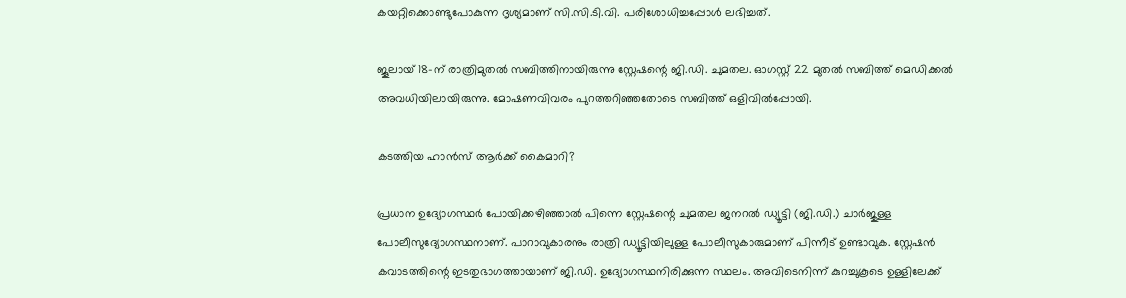കയറ്റിക്കൊണ്ടുപോകുന്ന ദൃശ്യമാണ് സി.സി.ടി.വി. പരിശോധിച്ചപ്പോൾ ലഭിച്ചത്.

ജൂലായ് 18-ന് രാത്രിമുതൽ സബിത്തിനായിരുന്നു സ്റ്റേഷന്റെ ജി.ഡി. ചുമതല. ഓഗസ്റ്റ് 22 മുതൽ സബിത്ത് മെഡിക്കൽ അവധിയിലായിരുന്നു. മോഷണവിവരം പുറത്തറിഞ്ഞതോടെ സബിത്ത് ഒളിവിൽപ്പോയി.

കടത്തിയ ഹാൻസ് ആർക്ക് കൈമാറി?

പ്രധാന ഉദ്യോഗസ്ഥർ പോയിക്കഴിഞ്ഞാൽ പിന്നെ സ്റ്റേഷന്റെ ചുമതല ജനറൽ ഡ്യൂട്ടി (ജി.ഡി.) ചാർജുള്ള പോലീസുദ്യോഗസ്ഥനാണ്. പാറാവുകാരനും രാത്രി ഡ്യൂട്ടിയിലുള്ള പോലീസുകാരുമാണ് പിന്നീട് ഉണ്ടാവുക. സ്റ്റേഷൻ കവാടത്തിന്റെ ഇടതുഭാഗത്തായാണ് ജി.ഡി. ഉദ്യോഗസ്ഥനിരിക്കുന്ന സ്ഥലം. അവിടെനിന്ന് കുറച്ചുകൂടെ ഉള്ളിലേക്ക്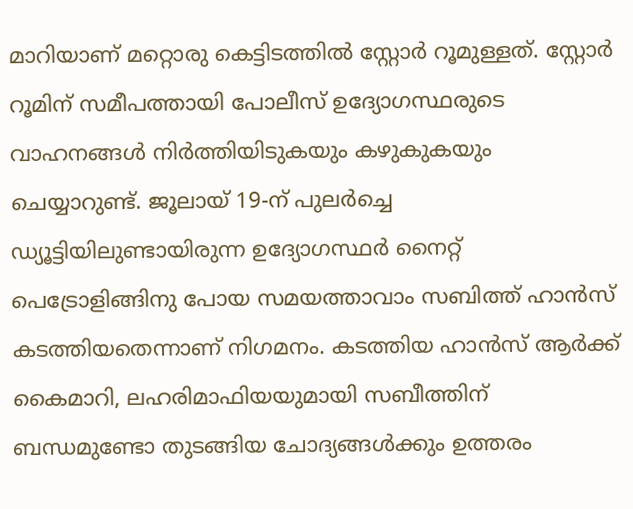മാറിയാണ് മറ്റൊരു കെട്ടിടത്തിൽ സ്റ്റോർ റൂമുള്ളത്. സ്റ്റോർ റൂമിന് സമീപത്തായി പോലീസ് ഉദ്യോഗസ്ഥരുടെ വാഹനങ്ങൾ നിർത്തിയിടുകയും കഴുകുകയും ചെയ്യാറുണ്ട്. ജൂലായ് 19-ന് പുലർച്ചെ ഡ്യൂട്ടിയിലുണ്ടായിരുന്ന ഉദ്യോഗസ്ഥർ നൈറ്റ് പെട്രോളിങ്ങിനു പോയ സമയത്താവാം സബിത്ത് ഹാൻസ് കടത്തിയതെന്നാണ് നിഗമനം. കടത്തിയ ഹാൻസ് ആർക്ക് കൈമാറി, ലഹരിമാഫിയയുമായി സബീത്തിന് ബന്ധമുണ്ടോ തുടങ്ങിയ ചോദ്യങ്ങൾക്കും ഉത്തരം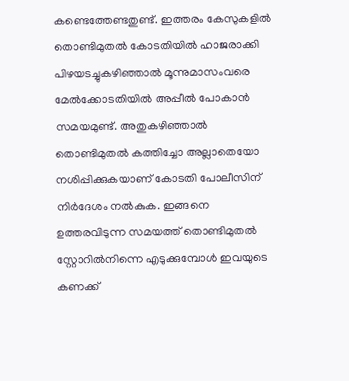കണ്ടെത്തേണ്ടതുണ്ട്. ഇത്തരം കേസുകളിൽ തൊണ്ടിമുതൽ കോടതിയിൽ ഹാജരാക്കി പിഴയടച്ചുകഴിഞ്ഞാൽ മൂന്നുമാസംവരെ മേൽക്കോടതിയിൽ അപ്പീൽ പോകാൻ സമയമുണ്ട്. അതുകഴിഞ്ഞാൽ തൊണ്ടിമുതൽ കത്തിച്ചോ അല്ലാതെയോ നശിപ്പിക്കുകയാണ് കോടതി പോലീസിന് നിർദേശം നൽകുക. ഇങ്ങനെ ഉത്തരവിടുന്ന സമയത്ത് തൊണ്ടിമുതൽ സ്റ്റോറിൽനിന്നെ എടുക്കുമ്പോൾ ഇവയുടെ കണക്ക്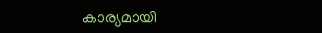കാര്യമായി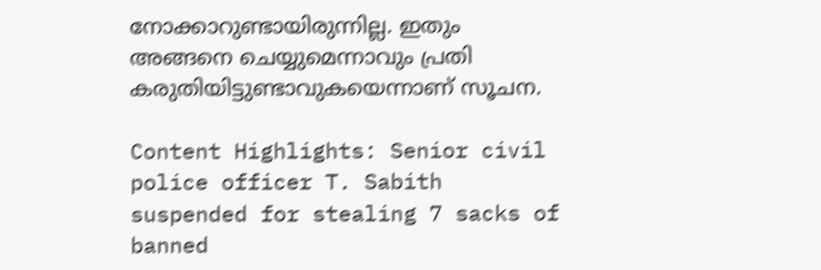നോക്കാറുണ്ടായിരുന്നില്ല. ഇതും അങ്ങനെ ചെയ്യുമെന്നാവും പ്രതി കരുതിയിട്ടുണ്ടാവുകയെന്നാണ് സൂചന.

Content Highlights: Senior civil police officer T. Sabith suspended for stealing 7 sacks of banned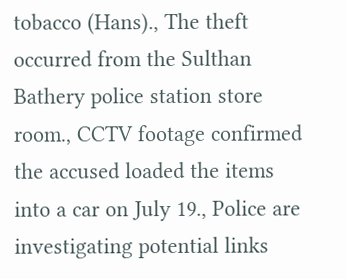tobacco (Hans)., The theft occurred from the Sulthan Bathery police station store room., CCTV footage confirmed the accused loaded the items into a car on July 19., Police are investigating potential links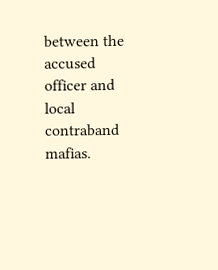between the accused officer and local contraband mafias.